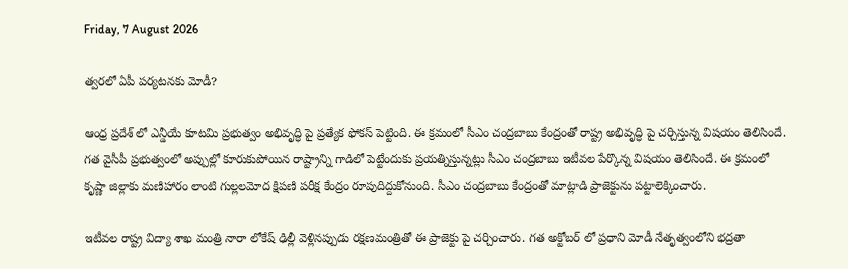Friday, 7 August 2026

త్వరలో ఏపీ పర్యటనకు మోడీ?

ఆంధ్ర ప్రదేశ్ లో ఎన్డీయే కూటమి ప్రభుత్వం అభివృద్ధి పై ప్రత్యేక ఫోకస్ పెట్టింది. ఈ క్రమంలో సీఎం చంద్రబాబు కేంద్రంతో రాష్ట్ర అభివృద్ధి పై చర్చిస్తున్న విషయం తెలిసిందే. గత వైసీపీ ప్రభుత్వంలో అప్పుల్లో కూరుకుపోయిన రాష్ట్రాన్ని గాడిలో పెట్టేందుకు ప్రయత్నిస్తున్నట్లు సీఎం చంద్రబాబు ఇటీవల పేర్కొన్న విషయం తెలిసిందే. ఈ క్రమంలో కృష్ణా జిల్లాకు మణిహారం లాంటి గుల్లలమోద క్షిపణి పరీక్ష కేంద్రం రూపుదిద్దుకోనుంది. సీఎం చంద్రబాబు కేంద్రంతో మాట్లాడి ప్రాజెక్టును పట్టాలెక్కించారు.

ఇటీవల రాష్ట్ర విద్యా శాఖ మంత్రి నారా లోకేష్ ఢిల్లీ వెళ్లినప్పుడు రక్షణమంత్రితో ఈ ప్రాజెక్టు పై చర్చించారు. గత అక్టోబర్ లో ప్రధాని మోడీ నేతృత్వంలోని భద్రతా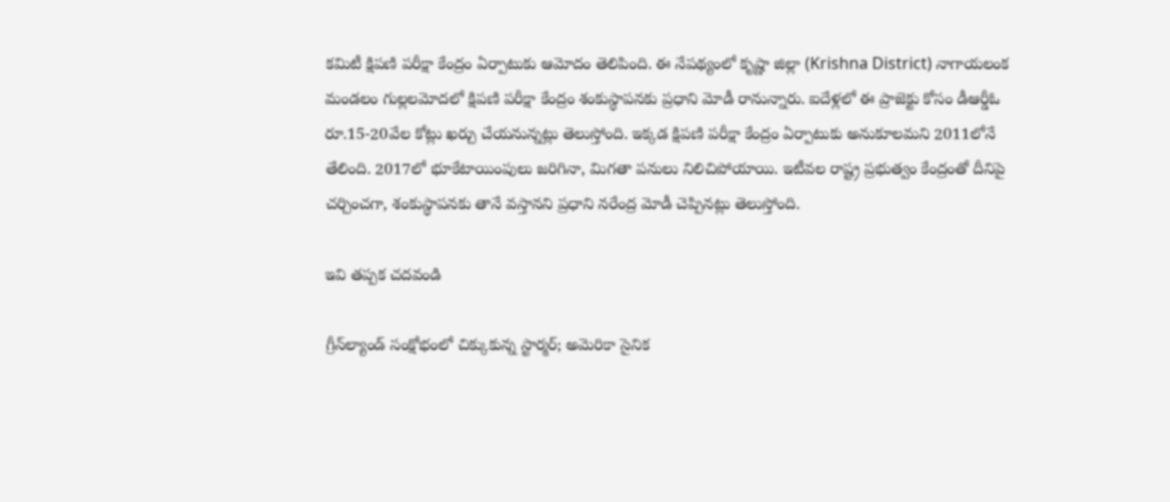కమిటీ క్షిపణి పరీక్షా కేంద్రం ఏర్పాటుకు ఆమోదం తెలిపింది. ఈ నేపథ్యంలో కృష్ణా జిల్లా (Krishna District) నాగాయలంక మండలం గుల్లలమోదలో క్షిపణి పరీక్షా కేంద్రం శంకుస్థాపనకు ప్రధాని మోడీ రానున్నారు. ఐదేళ్లలో ఈ ప్రాజెక్టు కోసం డీఆర్డీఓ రూ.15-20వేల కోట్లు ఖర్చు చేయనున్నట్లు తెలుస్తోంది. ఇక్కడ క్షిపణి పరీక్షా కేంద్రం ఏర్పాటుకు అనుకూలమని 2011లోనే తేలింది. 2017లో భూకేటాయింపులు జరిగినా, మిగతా పనులు నిలిచిపోయాయి. ఇటీవల రాష్ట్ర ప్రభుత్వం కేంద్రంతో దీనిపై చర్చించగా, శంకుస్థాపనకు తానే వస్తానని ప్రధాని నరేంద్ర మోడీ చెప్పినట్లు తెలుస్తోంది.

ఇవి తప్పక చదవండి

గ్రీన్‌ల్యాండ్ సంక్షోభంలో చిక్కుకున్న స్టార్మర్; అమెరికా సైనిక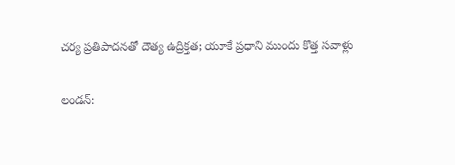చర్య ప్రతిపాదనతో దౌత్య ఉద్రిక్తత; యూకే ప్రధాని ముందు కొత్త సవాళ్లు

లండన్: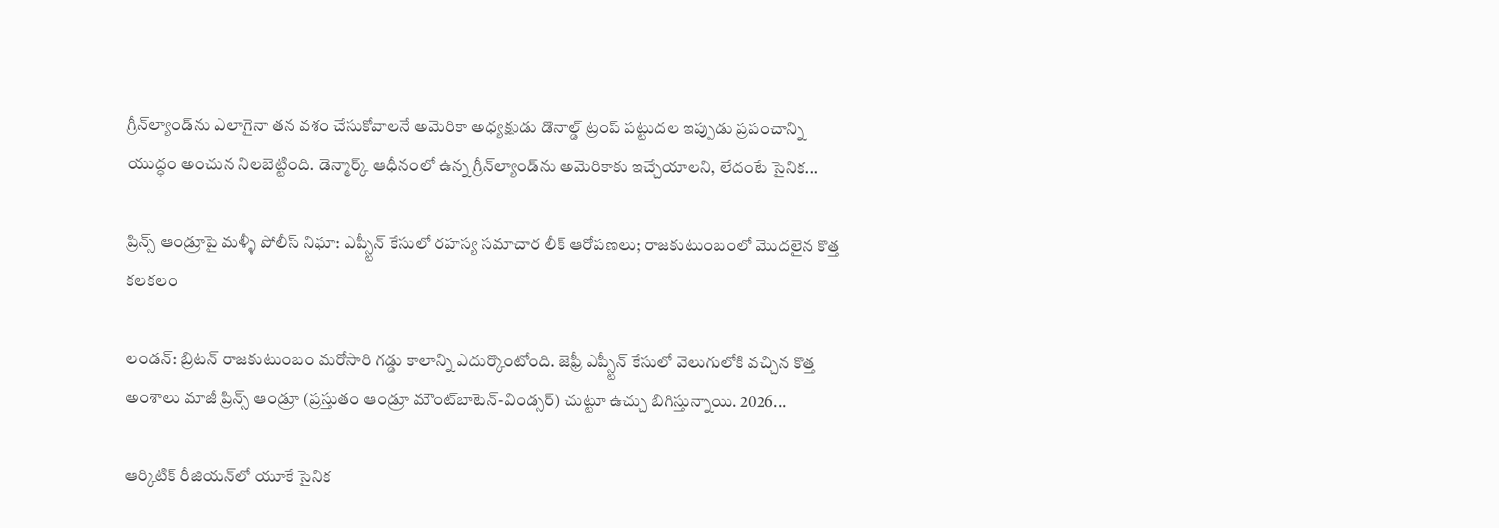గ్రీన్‌ల్యాండ్‌ను ఎలాగైనా తన వశం చేసుకోవాలనే అమెరికా అధ్యక్షుడు డొనాల్డ్ ట్రంప్ పట్టుదల ఇప్పుడు ప్రపంచాన్ని యుద్ధం అంచున నిలబెట్టింది. డెన్మార్క్ ఆధీనంలో ఉన్న గ్రీన్‌ల్యాండ్‌ను అమెరికాకు ఇచ్చేయాలని, లేదంటే సైనిక...

ప్రిన్స్ ఆండ్రూపై మళ్ళీ పోలీస్ నిఘా: ఎప్స్టీన్ కేసులో రహస్య సమాచార లీక్ ఆరోపణలు; రాజకుటుంబంలో మొదలైన కొత్త కలకలం

లండన్: బ్రిటన్ రాజకుటుంబం మరోసారి గడ్డు కాలాన్ని ఎదుర్కొంటోంది. జెఫ్రీ ఎప్స్టీన్ కేసులో వెలుగులోకి వచ్చిన కొత్త అంశాలు మాజీ ప్రిన్స్ ఆండ్రూ (ప్రస్తుతం ఆండ్రూ మౌంట్‌బాటెన్-విండ్సర్) చుట్టూ ఉచ్చు బిగిస్తున్నాయి. 2026...

ఆర్కిటిక్ రీజియన్‌లో యూకే సైనిక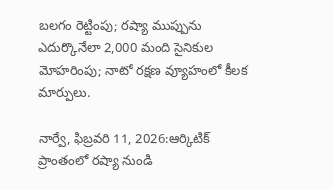బలగం రెట్టింపు; రష్యా ముప్పును ఎదుర్కొనేలా 2,000 మంది సైనికుల మోహరింపు; నాటో రక్షణ వ్యూహంలో కీలక మార్పులు.

నార్వే, ఫిబ్రవరి 11, 2026:ఆర్కిటిక్ ప్రాంతంలో రష్యా నుండి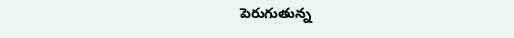పెరుగుతున్న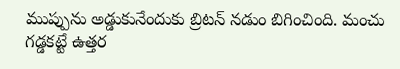ముప్పును అడ్డుకునేందుకు బ్రిటన్ నడుం బిగించింది. మంచు గడ్డకట్టే ఉత్తర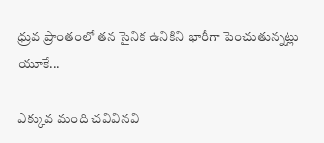ధ్రువ ప్రాంతంలో తన సైనిక ఉనికిని భారీగా పెంచుతున్నట్లు యూకే...

ఎక్కువ మంది చవివినవి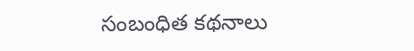సంబంధిత కథనాలు